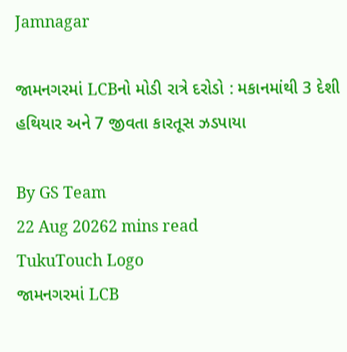Jamnagar

જામનગરમાં LCBનો મોડી રાત્રે દરોડો : મકાનમાંથી 3 દેશી હથિયાર અને 7 જીવતા કારતૂસ ઝડપાયા

By GS Team
22 Aug 20262 mins read
TukuTouch Logo
જામનગરમાં LCB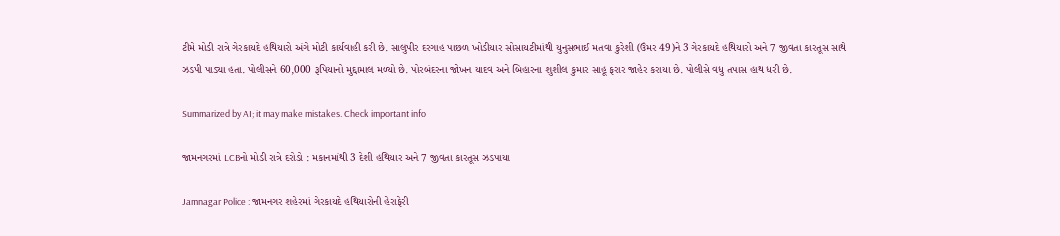ટીમે મોડી રાત્રે ગેરકાયદે હથિયારો અંગે મોટી કાર્યવાહી કરી છે. સાલુપીર દરગાહ પાછળ ખોડીયાર સોસાયટીમાંથી યુનુસભાઈ મતવા કુરેશી (ઉંમર 49)ને 3 ગેરકાયદે હથિયારો અને 7 જીવતા કારતૂસ સાથે ઝડપી પાડ્યા હતા. પોલીસને 60,000 રૂપિયાનો મુદ્દામાલ મળ્યો છે. પોરબંદરના જોખન યાદવ અને બિહારના શુશીલ કુમાર સાહૂ ફરાર જાહેર કરાયા છે. પોલીસે વધુ તપાસ હાથ ધરી છે.

Summarized by AI; it may make mistakes. Check important info

જામનગરમાં LCBનો મોડી રાત્રે દરોડો : મકાનમાંથી 3 દેશી હથિયાર અને 7 જીવતા કારતૂસ ઝડપાયા

Jamnagar Police : જામનગર શહેરમાં ગેરકાયદે હથિયારોની હેરાફેરી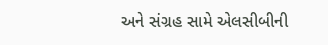અને સંગ્રહ સામે એલસીબીની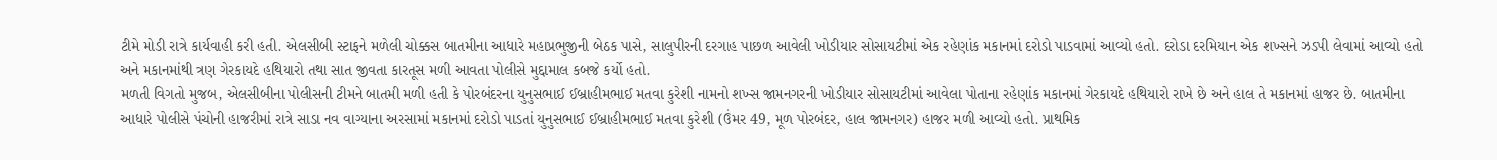ટીમે મોડી રાત્રે કાર્યવાહી કરી હતી. એલસીબી સ્ટાફને મળેલી ચોક્કસ બાતમીના આધારે મહાપ્રભુજીની બેઠક પાસે, સાલુપીરની દરગાહ પાછળ આવેલી ખોડીયાર સોસાયટીમાં એક રહેણાંક મકાનમાં દરોડો પાડવામાં આવ્યો હતો. દરોડા દરમિયાન એક શખ્સને ઝડપી લેવામાં આવ્યો હતો અને મકાનમાંથી ત્રણ ગેરકાયદે હથિયારો તથા સાત જીવતા કારતૂસ મળી આવતા પોલીસે મુદ્દામાલ કબજે કર્યો હતો.
મળતી વિગતો મુજબ, એલસીબીના પોલીસની ટીમને બાતમી મળી હતી કે પોરબંદરના યુનુસભાઈ ઈબ્રાહીમભાઈ મતવા કુરેશી નામનો શખ્સ જામનગરની ખોડીયાર સોસાયટીમાં આવેલા પોતાના રહેણાંક મકાનમાં ગેરકાયદે હથિયારો રાખે છે અને હાલ તે મકાનમાં હાજર છે. બાતમીના આધારે પોલીસે પંચોની હાજરીમાં રાત્રે સાડા નવ વાગ્યાના અરસામાં મકાનમાં દરોડો પાડતાં યુનુસભાઈ ઈબ્રાહીમભાઈ મતવા કુરેશી (ઉંમર 49, મૂળ પોરબંદર, હાલ જામનગર) હાજર મળી આવ્યો હતો. પ્રાથમિક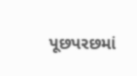પૂછપરછમાં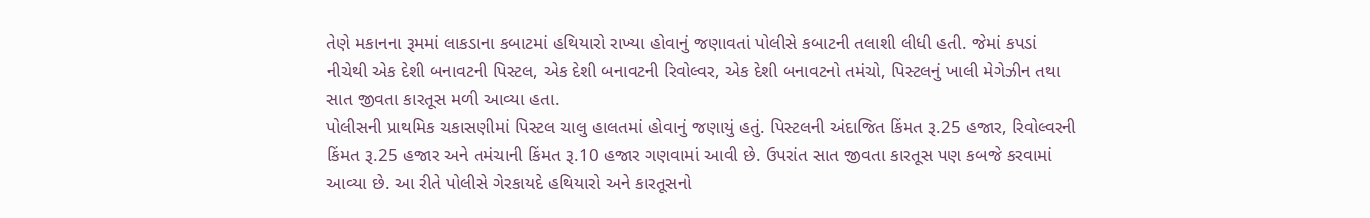તેણે મકાનના રૂમમાં લાકડાના કબાટમાં હથિયારો રાખ્યા હોવાનું જણાવતાં પોલીસે કબાટની તલાશી લીધી હતી. જેમાં કપડાં નીચેથી એક દેશી બનાવટની પિસ્ટલ, એક દેશી બનાવટની રિવોલ્વર, એક દેશી બનાવટનો તમંચો, પિસ્ટલનું ખાલી મેગેઝીન તથા સાત જીવતા કારતૂસ મળી આવ્યા હતા.
પોલીસની પ્રાથમિક ચકાસણીમાં પિસ્ટલ ચાલુ હાલતમાં હોવાનું જણાયું હતું. પિસ્ટલની અંદાજિત કિંમત રૂ.25 હજાર, રિવોલ્વરની કિંમત રૂ.25 હજાર અને તમંચાની કિંમત રૂ.10 હજાર ગણવામાં આવી છે. ઉપરાંત સાત જીવતા કારતૂસ પણ કબજે કરવામાં આવ્યા છે. આ રીતે પોલીસે ગેરકાયદે હથિયારો અને કારતૂસનો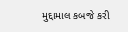મુદ્દામાલ કબજે કરી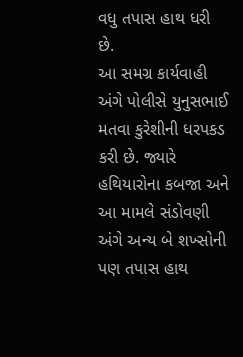વધુ તપાસ હાથ ધરી છે.
આ સમગ્ર કાર્યવાહી અંગે પોલીસે યુનુસભાઈ મતવા કુરેશીની ધરપકડ કરી છે. જ્યારે હથિયારોના કબજા અને આ મામલે સંડોવણી અંગે અન્ય બે શખ્સોની પણ તપાસ હાથ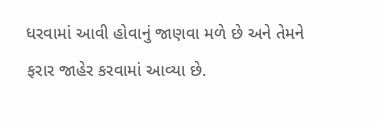ધરવામાં આવી હોવાનું જાણવા મળે છે અને તેમને ફરાર જાહેર કરવામાં આવ્યા છે.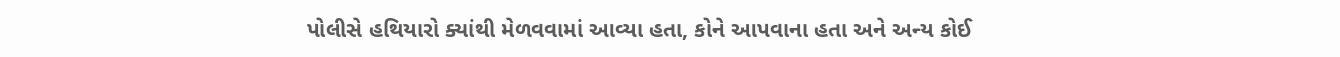પોલીસે હથિયારો ક્યાંથી મેળવવામાં આવ્યા હતા, કોને આપવાના હતા અને અન્ય કોઈ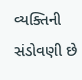વ્યક્તિની સંડોવણી છે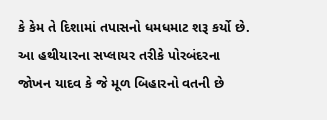કે કેમ તે દિશામાં તપાસનો ધમધમાટ શરૂ કર્યો છે.
આ હથીયારના સપ્લાયર તરીકે પોરબંદરના જોખન યાદવ કે જે મૂળ બિહારનો વતની છે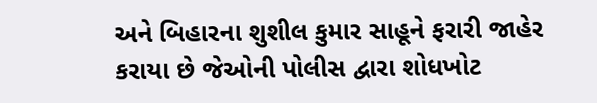અને બિહારના શુશીલ કુમાર સાહૂને ફરારી જાહેર કરાયા છે જેઓની પોલીસ દ્વારા શોધખોટ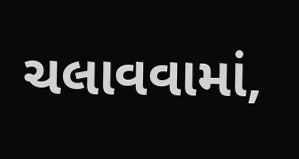ચલાવવામાં,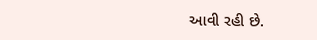આવી રહી છે.